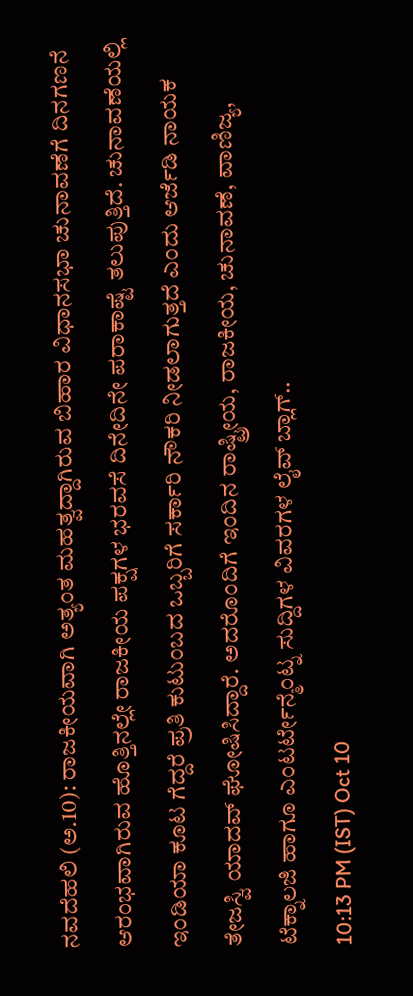ನವದೆಹಲಿ (ಅ.10): ರಾಜಕೀಯವಾಗಿ ಅತ್ಯಂತ ಮಹತ್ವದ್ದಾಗಿರುವ ಬಿಹಾರ ವಿಧಾನಸಭಾ ಚುನಾವಣೆಗೆ ದಿನಗಣನೆ ಆರಂಭವಾಗಿರುವ ಹೊತ್ತಿನಲ್ಲೇ ರಾಜಕೀಯ ಪಕ್ಷಗಳ ಭರವಸೆ ದಿನೇದಿನೇ ಪರಾಕಾಷ್ಟೆ ತಲುಪುತ್ತಿದೆ. ಚುನಾವಣೆಯಲ್ಲಿ ಇಂಡಿಯಾ ಕೂಟ ಗೆದ್ದರೆ ಪ್ರತಿ ಕುಟುಂಬದ ಒಬ್ಬರಿಗೆ ಸರ್ಕಾರಿ ನೌಕರಿ ನೀಡಲಾಗುತ್ತದೆ ಎಂದು ಆರ್ಜೆಡಿ ನಾಯಕ ತೇಜಸ್ವಿ ಯಾದವ್ ಘೋಷಿಸಿದ್ದಾರೆ. ಅದರೊಂದಿಗೆ ಇಂದಿನ ರಾಷ್ಟ್ರೀಯ, ರಾಜಕೀಯ, ಚುನಾವಣೆ, ವಾಣಿಜ್ಯ, ಟೆಕ್ನಾಲಜಿ ಹಾಗೂ ಎಂಟರ್ಟೇನ್ಮೆಂಟ್ನ ಸುದ್ದಿಗಳ ವಿವರಗಳ ಲೈವ್ ಬ್ಲಾಗ್..
10:13 PM (IST) Oct 10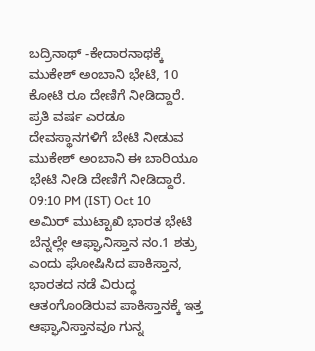ಬದ್ರಿನಾಥ್ -ಕೇದಾರನಾಥಕ್ಕೆ ಮುಕೇಶ್ ಅಂಬಾನಿ ಭೇಟಿ, 10 ಕೋಟಿ ರೂ ದೇಣಿಗೆ ನೀಡಿದ್ದಾರೆ. ಪ್ರತಿ ವರ್ಷ ಎರಡೂ ದೇವಸ್ಥಾನಗಳಿಗೆ ಬೇಟಿ ನೀಡುವ ಮುಕೇಶ್ ಅಂಬಾನಿ ಈ ಬಾರಿಯೂ ಭೇಟಿ ನೀಡಿ ದೇಣಿಗೆ ನೀಡಿದ್ದಾರೆ.
09:10 PM (IST) Oct 10
ಅಮಿರ್ ಮುಟ್ಟಾಖಿ ಭಾರತ ಭೇಟಿ ಬೆನ್ನಲ್ಲೇ ಆಫ್ಘಾನಿಸ್ತಾನ ನಂ.1 ಶತ್ರು ಎಂದು ಘೋಷಿಸಿದ ಪಾಕಿಸ್ತಾನ, ಭಾರತದ ನಡೆ ವಿರುದ್ಧ ಆತಂಗೊಂಡಿರುವ ಪಾಕಿಸ್ತಾನಕ್ಕೆ ಇತ್ತ ಆಫ್ಘಾನಿಸ್ತಾನವೂ ಗುನ್ನ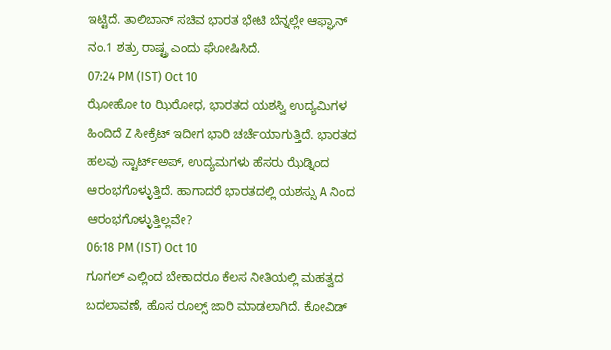ಇಟ್ಟಿದೆ. ತಾಲಿಬಾನ್ ಸಚಿವ ಭಾರತ ಭೇಟಿ ಬೆನ್ನಲ್ಲೇ ಆಫ್ಘಾನ್ ನಂ.1 ಶತ್ರು ರಾಷ್ಟ್ರ ಎಂದು ಘೋಷಿಸಿದೆ.
07:24 PM (IST) Oct 10
ಝೋಹೋ to ಝಿರೋಧ, ಭಾರತದ ಯಶಸ್ವಿ ಉದ್ಯಮಿಗಳ ಹಿಂದಿದೆ Z ಸೀಕ್ರೆಟ್ ಇದೀಗ ಭಾರಿ ಚರ್ಚೆಯಾಗುತ್ತಿದೆ. ಭಾರತದ ಹಲವು ಸ್ಟಾರ್ಟ್ಅಪ್, ಉದ್ಯಮಗಳು ಹೆಸರು ಝೆಡ್ನಿಂದ ಆರಂಭಗೊಳ್ಳುತ್ತಿದೆ. ಹಾಗಾದರೆ ಭಾರತದಲ್ಲಿ ಯಶಸ್ಸು A ನಿಂದ ಆರಂಭಗೊಳ್ಳುತ್ತಿಲ್ಲವೇ?
06:18 PM (IST) Oct 10
ಗೂಗಲ್ ಎಲ್ಲಿಂದ ಬೇಕಾದರೂ ಕೆಲಸ ನೀತಿಯಲ್ಲಿ ಮಹತ್ವದ ಬದಲಾವಣೆ, ಹೊಸ ರೂಲ್ಸ್ ಜಾರಿ ಮಾಡಲಾಗಿದೆ. ಕೋವಿಡ್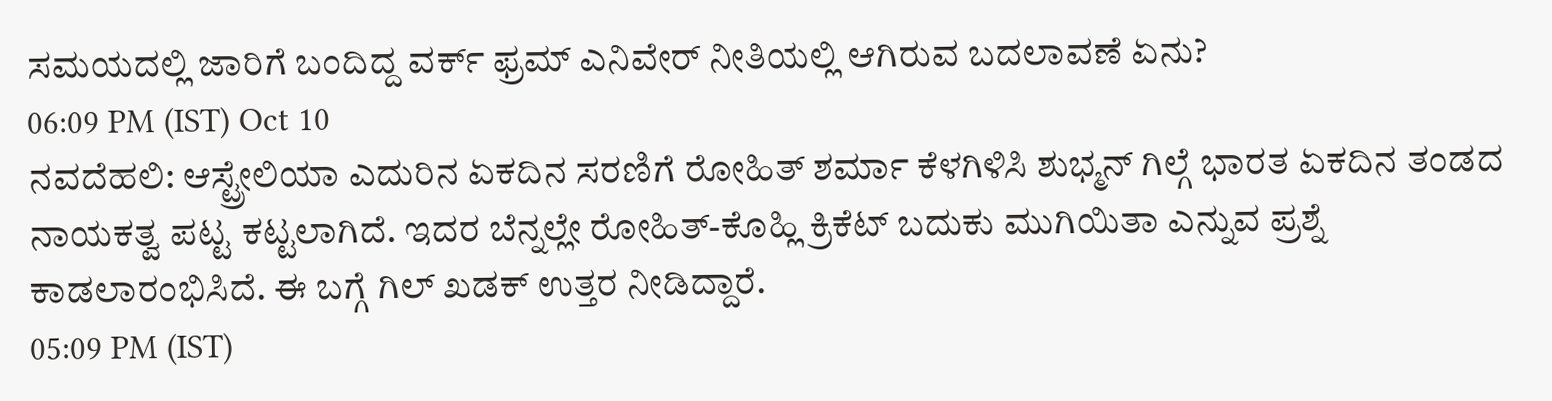ಸಮಯದಲ್ಲಿ ಜಾರಿಗೆ ಬಂದಿದ್ದ ವರ್ಕ್ ಫ್ರಮ್ ಎನಿವೇರ್ ನೀತಿಯಲ್ಲಿ ಆಗಿರುವ ಬದಲಾವಣೆ ಏನು?
06:09 PM (IST) Oct 10
ನವದೆಹಲಿ: ಆಸ್ಟ್ರೇಲಿಯಾ ಎದುರಿನ ಏಕದಿನ ಸರಣಿಗೆ ರೋಹಿತ್ ಶರ್ಮಾ ಕೆಳಗಿಳಿಸಿ ಶುಭ್ಮನ್ ಗಿಲ್ಗೆ ಭಾರತ ಏಕದಿನ ತಂಡದ ನಾಯಕತ್ವ ಪಟ್ಟ ಕಟ್ಟಲಾಗಿದೆ. ಇದರ ಬೆನ್ನಲ್ಲೇ ರೋಹಿತ್-ಕೊಹ್ಲಿ ಕ್ರಿಕೆಟ್ ಬದುಕು ಮುಗಿಯಿತಾ ಎನ್ನುವ ಪ್ರಶ್ನೆ ಕಾಡಲಾರಂಭಿಸಿದೆ. ಈ ಬಗ್ಗೆ ಗಿಲ್ ಖಡಕ್ ಉತ್ತರ ನೀಡಿದ್ದಾರೆ.
05:09 PM (IST)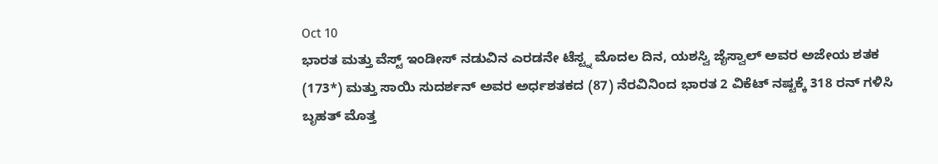Oct 10
ಭಾರತ ಮತ್ತು ವೆಸ್ಟ್ ಇಂಡೀಸ್ ನಡುವಿನ ಎರಡನೇ ಟೆಸ್ಟ್ನ ಮೊದಲ ದಿನ, ಯಶಸ್ವಿ ಜೈಸ್ವಾಲ್ ಅವರ ಅಜೇಯ ಶತಕ (173*) ಮತ್ತು ಸಾಯಿ ಸುದರ್ಶನ್ ಅವರ ಅರ್ಧಶತಕದ (87) ನೆರವಿನಿಂದ ಭಾರತ 2 ವಿಕೆಟ್ ನಷ್ಟಕ್ಕೆ 318 ರನ್ ಗಳಿಸಿ ಬೃಹತ್ ಮೊತ್ತ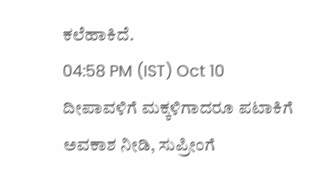ಕಲೆಹಾಕಿದೆ.
04:58 PM (IST) Oct 10
ದೀಪಾವಳಿಗೆ ಮಕ್ಕಳಿಗಾದರೂ ಪಟಾಕಿಗೆ ಅವಕಾಶ ನೀಡಿ, ಸುಪ್ರೀಂಗೆ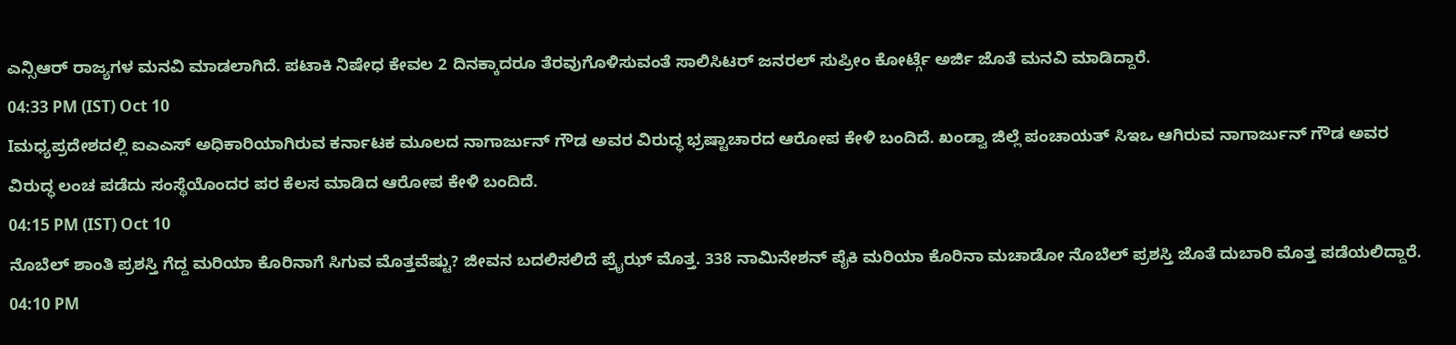ಎನ್ಸಿಆರ್ ರಾಜ್ಯಗಳ ಮನವಿ ಮಾಡಲಾಗಿದೆ. ಪಟಾಕಿ ನಿಷೇಧ ಕೇವಲ 2 ದಿನಕ್ಕಾದರೂ ತೆರವುಗೊಳಿಸುವಂತೆ ಸಾಲಿಸಿಟರ್ ಜನರಲ್ ಸುಪ್ರೀಂ ಕೋರ್ಟ್ಗೆ ಅರ್ಜಿ ಜೊತೆ ಮನವಿ ಮಾಡಿದ್ದಾರೆ.
04:33 PM (IST) Oct 10
Iಮಧ್ಯಪ್ರದೇಶದಲ್ಲಿ ಐಎಎಸ್ ಅಧಿಕಾರಿಯಾಗಿರುವ ಕರ್ನಾಟಕ ಮೂಲದ ನಾಗಾರ್ಜುನ್ ಗೌಡ ಅವರ ವಿರುದ್ಧ ಭ್ರಷ್ಟಾಚಾರದ ಆರೋಪ ಕೇಳಿ ಬಂದಿದೆ. ಖಂಡ್ವಾ ಜಿಲ್ಲೆ ಪಂಚಾಯತ್ ಸಿಇಒ ಆಗಿರುವ ನಾಗಾರ್ಜುನ್ ಗೌಡ ಅವರ ವಿರುದ್ಧ ಲಂಚ ಪಡೆದು ಸಂಸ್ಥೆಯೊಂದರ ಪರ ಕೆಲಸ ಮಾಡಿದ ಆರೋಪ ಕೇಳಿ ಬಂದಿದೆ.
04:15 PM (IST) Oct 10
ನೊಬೆಲ್ ಶಾಂತಿ ಪ್ರಶಸ್ತಿ ಗೆದ್ದ ಮರಿಯಾ ಕೊರಿನಾಗೆ ಸಿಗುವ ಮೊತ್ತವೆಷ್ಟು? ಜೀವನ ಬದಲಿಸಲಿದೆ ಪ್ರೈಝ್ ಮೊತ್ತ. 338 ನಾಮಿನೇಶನ್ ಪೈಕಿ ಮರಿಯಾ ಕೊರಿನಾ ಮಚಾಡೋ ನೊಬೆಲ್ ಪ್ರಶಸ್ತಿ ಜೊತೆ ದುಬಾರಿ ಮೊತ್ತ ಪಡೆಯಲಿದ್ದಾರೆ.
04:10 PM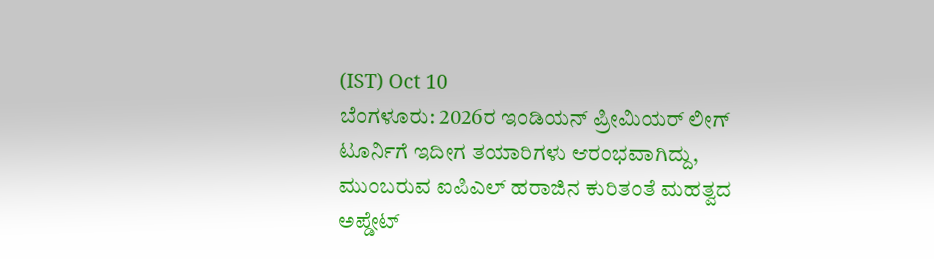(IST) Oct 10
ಬೆಂಗಳೂರು: 2026ರ ಇಂಡಿಯನ್ ಪ್ರೀಮಿಯರ್ ಲೀಗ್ ಟೂರ್ನಿಗೆ ಇದೀಗ ತಯಾರಿಗಳು ಆರಂಭವಾಗಿದ್ದು, ಮುಂಬರುವ ಐಪಿಎಲ್ ಹರಾಜಿನ ಕುರಿತಂತೆ ಮಹತ್ವದ ಅಪ್ಡೇಟ್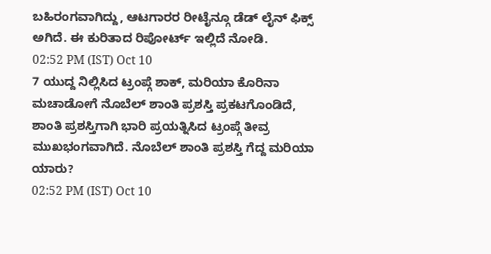ಬಹಿರಂಗವಾಗಿದ್ದು, ಆಟಗಾರರ ರೀಟೈನ್ಗೂ ಡೆಡ್ ಲೈನ್ ಫಿಕ್ಸ್ ಅಗಿದೆ. ಈ ಕುರಿತಾದ ರಿಪೋರ್ಟ್ ಇಲ್ಲಿದೆ ನೋಡಿ.
02:52 PM (IST) Oct 10
7 ಯುದ್ದ ನಿಲ್ಲಿಸಿದ ಟ್ರಂಪ್ಗೆ ಶಾಕ್, ಮರಿಯಾ ಕೊರಿನಾ ಮಚಾಡೋಗೆ ನೊಬೆಲ್ ಶಾಂತಿ ಪ್ರಶಸ್ತಿ ಪ್ರಕಟಗೊಂಡಿದೆ, ಶಾಂತಿ ಪ್ರಶಸ್ತಿಗಾಗಿ ಭಾರಿ ಪ್ರಯತ್ನಿಸಿದ ಟ್ರಂಪ್ಗೆ ತೀವ್ರ ಮುಖಭಂಗವಾಗಿದೆ. ನೊಬೆಲ್ ಶಾಂತಿ ಪ್ರಶಸ್ತಿ ಗೆದ್ದ ಮರಿಯಾ ಯಾರು?
02:52 PM (IST) Oct 10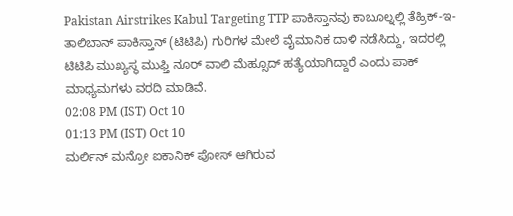Pakistan Airstrikes Kabul Targeting TTP ಪಾಕಿಸ್ತಾನವು ಕಾಬೂಲ್ನಲ್ಲಿ ತೆಹ್ರಿಕ್-ಇ-ತಾಲಿಬಾನ್ ಪಾಕಿಸ್ತಾನ್ (ಟಿಟಿಪಿ) ಗುರಿಗಳ ಮೇಲೆ ವೈಮಾನಿಕ ದಾಳಿ ನಡೆಸಿದ್ದು, ಇದರಲ್ಲಿ ಟಿಟಿಪಿ ಮುಖ್ಯಸ್ಥ ಮುಫ್ತಿ ನೂರ್ ವಾಲಿ ಮೆಹ್ಸೂದ್ ಹತ್ಯೆಯಾಗಿದ್ದಾರೆ ಎಂದು ಪಾಕ್ ಮಾಧ್ಯಮಗಳು ವರದಿ ಮಾಡಿವೆ.
02:08 PM (IST) Oct 10
01:13 PM (IST) Oct 10
ಮರ್ಲಿನ್ ಮನ್ರೋ ಐಕಾನಿಕ್ ಪೋಸ್ ಆಗಿರುವ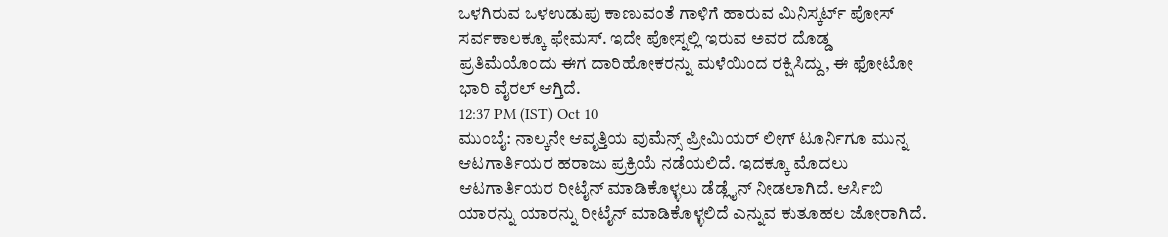ಒಳಗಿರುವ ಒಳಉಡುಪು ಕಾಣುವಂತೆ ಗಾಳಿಗೆ ಹಾರುವ ಮಿನಿಸ್ಕರ್ಟ್ ಪೋಸ್ ಸರ್ವಕಾಲಕ್ಕೂ ಫೇಮಸ್. ಇದೇ ಪೋಸ್ನಲ್ಲಿ ಇರುವ ಅವರ ದೊಡ್ಡ ಪ್ರತಿಮೆಯೊಂದು ಈಗ ದಾರಿಹೋಕರನ್ನು ಮಳೆಯಿಂದ ರಕ್ಷಿಸಿದ್ದು, ಈ ಫೋಟೋ ಭಾರಿ ವೈರಲ್ ಆಗ್ತಿದೆ.
12:37 PM (IST) Oct 10
ಮುಂಬೈ: ನಾಲ್ಕನೇ ಆವೃತ್ತಿಯ ವುಮೆನ್ಸ್ ಪ್ರೀಮಿಯರ್ ಲೀಗ್ ಟೂರ್ನಿಗೂ ಮುನ್ನ ಆಟಗಾರ್ತಿಯರ ಹರಾಜು ಪ್ರಕ್ರಿಯೆ ನಡೆಯಲಿದೆ. ಇದಕ್ಕೂ ಮೊದಲು ಆಟಗಾರ್ತಿಯರ ರೀಟೈನ್ ಮಾಡಿಕೊಳ್ಳಲು ಡೆಡ್ಲೈನ್ ನೀಡಲಾಗಿದೆ. ಆರ್ಸಿಬಿ ಯಾರನ್ನು ಯಾರನ್ನು ರೀಟೈನ್ ಮಾಡಿಕೊಳ್ಳಲಿದೆ ಎನ್ನುವ ಕುತೂಹಲ ಜೋರಾಗಿದೆ.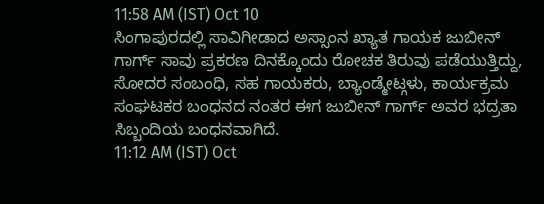11:58 AM (IST) Oct 10
ಸಿಂಗಾಪುರದಲ್ಲಿ ಸಾವಿಗೀಡಾದ ಅಸ್ಸಾಂನ ಖ್ಯಾತ ಗಾಯಕ ಜುಬೀನ್ ಗಾರ್ಗ್ ಸಾವು ಪ್ರಕರಣ ದಿನಕ್ಕೊಂದು ರೋಚಕ ತಿರುವು ಪಡೆಯುತ್ತಿದ್ದು, ಸೋದರ ಸಂಬಂಧಿ, ಸಹ ಗಾಯಕರು, ಬ್ಯಾಂಡ್ಮೇಟ್ಗಳು, ಕಾರ್ಯಕ್ರಮ ಸಂಘಟಕರ ಬಂಧನದ ನಂತರ ಈಗ ಜುಬೀನ್ ಗಾರ್ಗ್ ಅವರ ಭದ್ರತಾ ಸಿಬ್ಬಂದಿಯ ಬಂಧನವಾಗಿದೆ.
11:12 AM (IST) Oct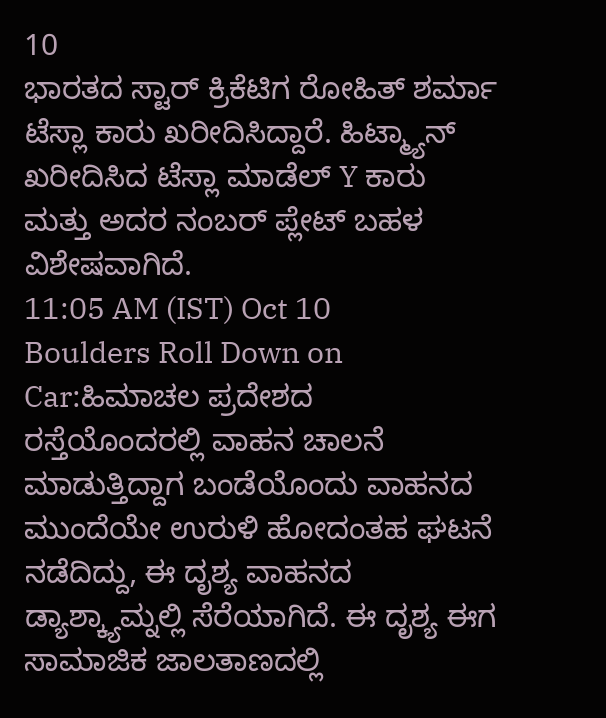10
ಭಾರತದ ಸ್ಟಾರ್ ಕ್ರಿಕೆಟಿಗ ರೋಹಿತ್ ಶರ್ಮಾ ಟೆಸ್ಲಾ ಕಾರು ಖರೀದಿಸಿದ್ದಾರೆ. ಹಿಟ್ಮ್ಯಾನ್ ಖರೀದಿಸಿದ ಟೆಸ್ಲಾ ಮಾಡೆಲ್ Y ಕಾರು ಮತ್ತು ಅದರ ನಂಬರ್ ಪ್ಲೇಟ್ ಬಹಳ ವಿಶೇಷವಾಗಿದೆ.
11:05 AM (IST) Oct 10
Boulders Roll Down on Car:ಹಿಮಾಚಲ ಪ್ರದೇಶದ ರಸ್ತೆಯೊಂದರಲ್ಲಿ ವಾಹನ ಚಾಲನೆ ಮಾಡುತ್ತಿದ್ದಾಗ ಬಂಡೆಯೊಂದು ವಾಹನದ ಮುಂದೆಯೇ ಉರುಳಿ ಹೋದಂತಹ ಘಟನೆ ನಡೆದಿದ್ದು, ಈ ದೃಶ್ಯ ವಾಹನದ ಡ್ಯಾಶ್ಕ್ಯಾಮ್ನಲ್ಲಿ ಸೆರೆಯಾಗಿದೆ. ಈ ದೃಶ್ಯ ಈಗ ಸಾಮಾಜಿಕ ಜಾಲತಾಣದಲ್ಲಿ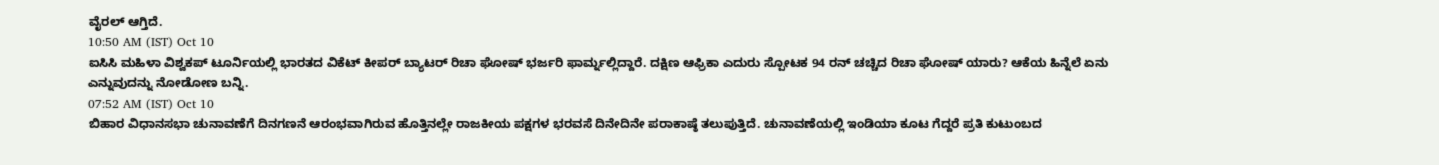ವೈರಲ್ ಆಗ್ತಿದೆ.
10:50 AM (IST) Oct 10
ಐಸಿಸಿ ಮಹಿಳಾ ವಿಶ್ವಕಪ್ ಟೂರ್ನಿಯಲ್ಲಿ ಭಾರತದ ವಿಕೆಟ್ ಕೀಪರ್ ಬ್ಯಾಟರ್ ರಿಚಾ ಘೋಷ್ ಭರ್ಜರಿ ಫಾರ್ಮ್ನಲ್ಲಿದ್ದಾರೆ. ದಕ್ಷಿಣ ಆಫ್ರಿಕಾ ಎದುರು ಸ್ಪೋಟಕ 94 ರನ್ ಚಚ್ಚಿದ ರಿಚಾ ಘೋಷ್ ಯಾರು? ಆಕೆಯ ಹಿನ್ನೆಲೆ ಏನು ಎನ್ನುವುದನ್ನು ನೋಡೋಣ ಬನ್ನಿ.
07:52 AM (IST) Oct 10
ಬಿಹಾರ ವಿಧಾನಸಭಾ ಚುನಾವಣೆಗೆ ದಿನಗಣನೆ ಆರಂಭವಾಗಿರುವ ಹೊತ್ತಿನಲ್ಲೇ ರಾಜಕೀಯ ಪಕ್ಷಗಳ ಭರವಸೆ ದಿನೇದಿನೇ ಪರಾಕಾಷ್ಠೆ ತಲುಪುತ್ತಿದೆ. ಚುನಾವಣೆಯಲ್ಲಿ ಇಂಡಿಯಾ ಕೂಟ ಗೆದ್ದರೆ ಪ್ರತಿ ಕುಟುಂಬದ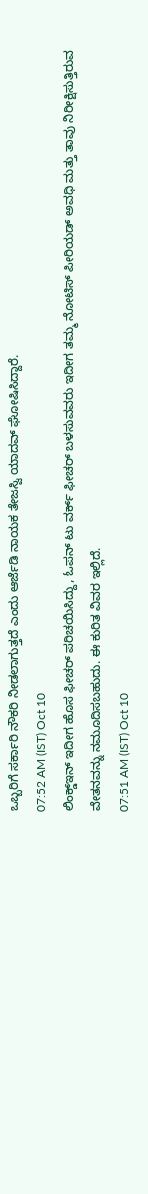ಒಬ್ಬರಿಗೆ ಸರ್ಕಾರಿ ನೌಕರಿ ನೀಡಲಾಗುತ್ತದೆ ಎಂದು ಆರ್ಜೆಡಿ ನಾಯಕ ತೇಜಸ್ವಿ ಯಾದವ್ ಘೋಷಿಸಿದ್ದಾರೆ.
07:52 AM (IST) Oct 10
ಲಿಂಕ್ಡ್ಇನ್ ಇದೀಗ ಹೊಸ ಫೀಚರ್ ಪರಿಚಯಿಸಿದ್ದು, ಓಪನ್ ಟು ವರ್ಕ್ ಫೀಚರ್ ಬಳಸುವವರು ಇದೀಗ ತಮ್ಮ ನೋಟಿಸ್ ಪೀರಿಯಡ್ ಅವಧಿ ಮತ್ತು ತಾವು ನಿರೀಕ್ಷಿಸುತ್ತಿರುವ ವೇತನವನ್ನು ನಮೂದಿಸಬಹುದು. ಈ ಕುರಿತ ವಿವರ ಇಲ್ಲಿದೆ.
07:51 AM (IST) Oct 10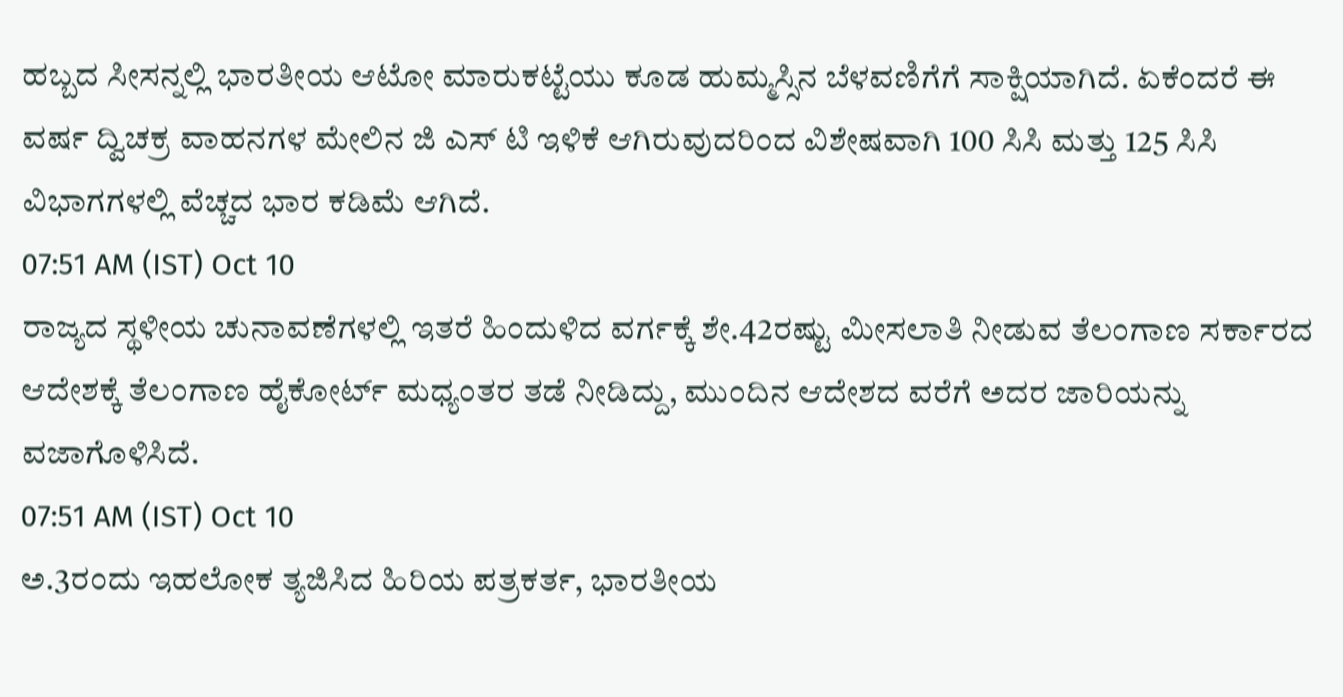ಹಬ್ಬದ ಸೀಸನ್ನಲ್ಲಿ ಭಾರತೀಯ ಆಟೋ ಮಾರುಕಟ್ಟೆಯು ಕೂಡ ಹುಮ್ಮಸ್ಸಿನ ಬೆಳವಣಿಗೆಗೆ ಸಾಕ್ಷಿಯಾಗಿದೆ. ಏಕೆಂದರೆ ಈ ವರ್ಷ ದ್ವಿಚಕ್ರ ವಾಹನಗಳ ಮೇಲಿನ ಜಿ ಎಸ್ ಟಿ ಇಳಿಕೆ ಆಗಿರುವುದರಿಂದ ವಿಶೇಷವಾಗಿ 100 ಸಿಸಿ ಮತ್ತು 125 ಸಿಸಿ ವಿಭಾಗಗಳಲ್ಲಿ ವೆಚ್ಚದ ಭಾರ ಕಡಿಮೆ ಆಗಿದೆ.
07:51 AM (IST) Oct 10
ರಾಜ್ಯದ ಸ್ಥಳೀಯ ಚುನಾವಣೆಗಳಲ್ಲಿ ಇತರೆ ಹಿಂದುಳಿದ ವರ್ಗಕ್ಕೆ ಶೇ.42ರಷ್ಟು ಮೀಸಲಾತಿ ನೀಡುವ ತೆಲಂಗಾಣ ಸರ್ಕಾರದ ಆದೇಶಕ್ಕೆ ತೆಲಂಗಾಣ ಹೈಕೋರ್ಟ್ ಮಧ್ಯಂತರ ತಡೆ ನೀಡಿದ್ದು, ಮುಂದಿನ ಆದೇಶದ ವರೆಗೆ ಅದರ ಜಾರಿಯನ್ನು ವಜಾಗೊಳಿಸಿದೆ.
07:51 AM (IST) Oct 10
ಅ.3ರಂದು ಇಹಲೋಕ ತ್ಯಜಿಸಿದ ಹಿರಿಯ ಪತ್ರಕರ್ತ, ಭಾರತೀಯ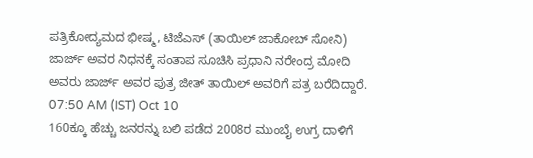ಪತ್ರಿಕೋದ್ಯಮದ ಭೀಷ್ಮ, ಟಿಜೆಎಸ್ (ತಾಯಿಲ್ ಜಾಕೋಬ್ ಸೋನಿ) ಜಾರ್ಜ್ ಅವರ ನಿಧನಕ್ಕೆ ಸಂತಾಪ ಸೂಚಿಸಿ ಪ್ರಧಾನಿ ನರೇಂದ್ರ ಮೋದಿ ಅವರು ಜಾರ್ಜ್ ಅವರ ಪುತ್ರ ಜೀತ್ ತಾಯಿಲ್ ಅವರಿಗೆ ಪತ್ರ ಬರೆದಿದ್ದಾರೆ.
07:50 AM (IST) Oct 10
160ಕ್ಕೂ ಹೆಚ್ಚು ಜನರನ್ನು ಬಲಿ ಪಡೆದ 2008ರ ಮುಂಬೈ ಉಗ್ರ ದಾಳಿಗೆ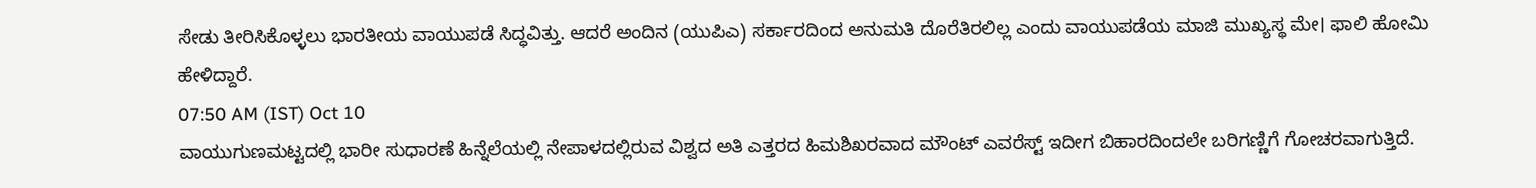ಸೇಡು ತೀರಿಸಿಕೊಳ್ಳಲು ಭಾರತೀಯ ವಾಯುಪಡೆ ಸಿದ್ಧವಿತ್ತು. ಆದರೆ ಅಂದಿನ (ಯುಪಿಎ) ಸರ್ಕಾರದಿಂದ ಅನುಮತಿ ದೊರೆತಿರಲಿಲ್ಲ ಎಂದು ವಾಯುಪಡೆಯ ಮಾಜಿ ಮುಖ್ಯಸ್ಥ ಮೇ। ಫಾಲಿ ಹೋಮಿ ಹೇಳಿದ್ದಾರೆ.
07:50 AM (IST) Oct 10
ವಾಯುಗುಣಮಟ್ಟದಲ್ಲಿ ಭಾರೀ ಸುಧಾರಣೆ ಹಿನ್ನೆಲೆಯಲ್ಲಿ ನೇಪಾಳದಲ್ಲಿರುವ ವಿಶ್ವದ ಅತಿ ಎತ್ತರದ ಹಿಮಶಿಖರವಾದ ಮೌಂಟ್ ಎವರೆಸ್ಟ್ ಇದೀಗ ಬಿಹಾರದಿಂದಲೇ ಬರಿಗಣ್ಣಿಗೆ ಗೋಚರವಾಗುತ್ತಿದೆ.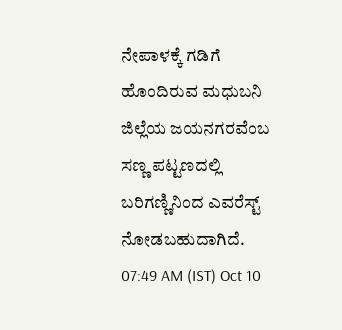ನೇಪಾಳಕ್ಕೆ ಗಡಿಗೆ ಹೊಂದಿರುವ ಮಧುಬನಿ ಜಿಲ್ಲೆಯ ಜಯನಗರವೆಂಬ ಸಣ್ಣ ಪಟ್ಟಣದಲ್ಲಿ ಬರಿಗಣ್ಣಿನಿಂದ ಎವರೆಸ್ಟ್ ನೋಡಬಹುದಾಗಿದೆ.
07:49 AM (IST) Oct 10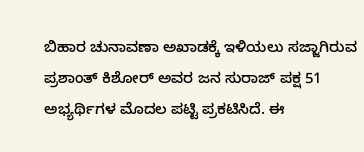ಬಿಹಾರ ಚುನಾವಣಾ ಅಖಾಡಕ್ಕೆ ಇಳಿಯಲು ಸಜ್ಜಾಗಿರುವ ಪ್ರಶಾಂತ್ ಕಿಶೋರ್ ಅವರ ಜನ ಸುರಾಜ್ ಪಕ್ಷ 51 ಅಭ್ಯರ್ಥಿಗಳ ಮೊದಲ ಪಟ್ಟಿ ಪ್ರಕಟಿಸಿದೆ. ಈ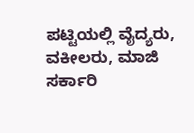ಪಟ್ಟಿಯಲ್ಲಿ ವೈದ್ಯರು, ವಕೀಲರು, ಮಾಜಿ ಸರ್ಕಾರಿ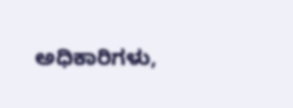ಅಧಿಕಾರಿಗಳು,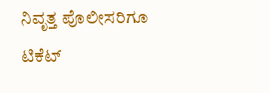ನಿವೃತ್ತ ಪೊಲೀಸರಿಗೂ ಟಿಕೆಟ್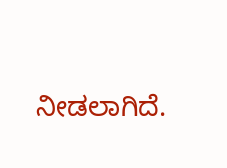ನೀಡಲಾಗಿದೆ.